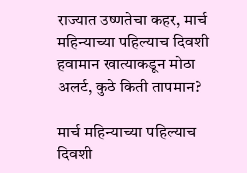राज्यात उष्णतेचा कहर, मार्च महिन्याच्या पहिल्याच दिवशी हवामान खात्याकडून मोठा अलर्ट, कुठे किती तापमान?

मार्च महिन्याच्या पहिल्याच दिवशी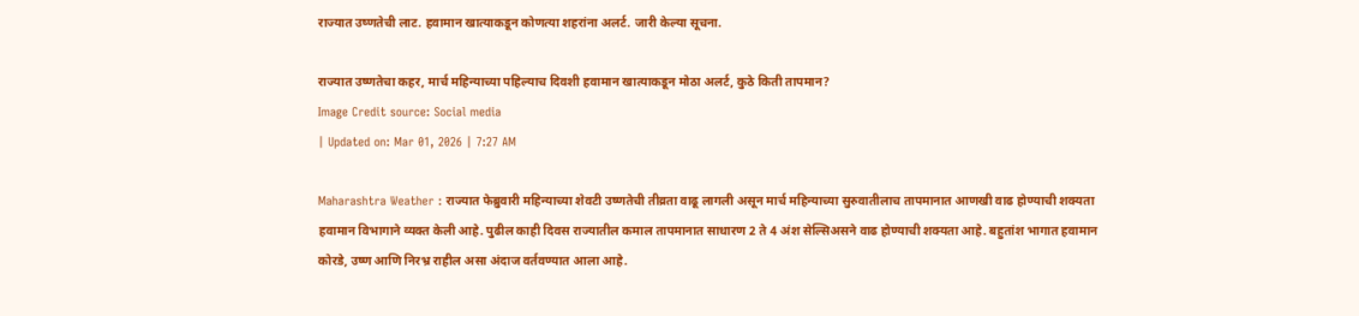राज्यात उष्णतेची लाट. हवामान खात्याकडून कोणत्या शहरांना अलर्ट. जारी केल्या सूचना.

राज्यात उष्णतेचा कहर, मार्च महिन्याच्या पहिल्याच दिवशी हवामान खात्याकडून मोठा अलर्ट, कुठे किती तापमान?
Image Credit source: Social media
| Updated on: Mar 01, 2026 | 7:27 AM

Maharashtra Weather : राज्यात फेब्रुवारी महिन्याच्या शेवटी उष्णतेची तीव्रता वाढू लागली असून मार्च महिन्याच्या सुरुवातीलाच तापमानात आणखी वाढ होण्याची शक्यता हवामान विभागाने व्यक्त केली आहे. पुढील काही दिवस राज्यातील कमाल तापमानात साधारण 2 ते 4 अंश सेल्सिअसने वाढ होण्याची शक्यता आहे. बहुतांश भागात हवामान कोरडे, उष्ण आणि निरभ्र राहील असा अंदाज वर्तवण्यात आला आहे.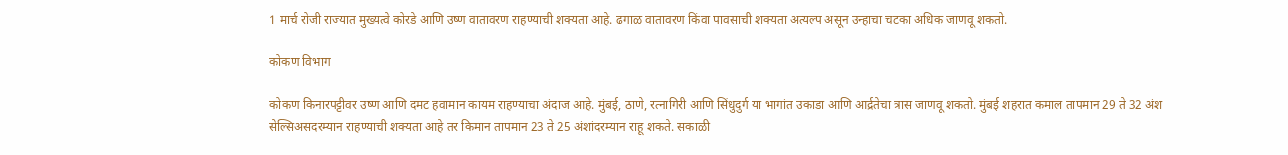1 मार्च रोजी राज्यात मुख्यत्वे कोरडे आणि उष्ण वातावरण राहण्याची शक्यता आहे. ढगाळ वातावरण किंवा पावसाची शक्यता अत्यल्प असून उन्हाचा चटका अधिक जाणवू शकतो.

कोकण विभाग

कोकण किनारपट्टीवर उष्ण आणि दमट हवामान कायम राहण्याचा अंदाज आहे. मुंबई, ठाणे, रत्नागिरी आणि सिंधुदुर्ग या भागांत उकाडा आणि आर्द्रतेचा त्रास जाणवू शकतो. मुंबई शहरात कमाल तापमान 29 ते 32 अंश सेल्सिअसदरम्यान राहण्याची शक्यता आहे तर किमान तापमान 23 ते 25 अंशांदरम्यान राहू शकते. सकाळी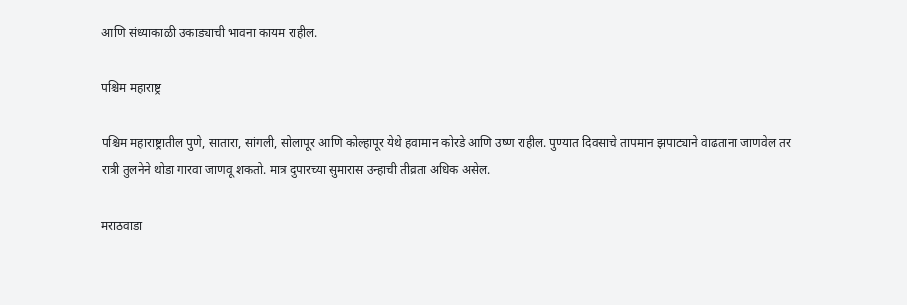आणि संध्याकाळी उकाड्याची भावना कायम राहील.

पश्चिम महाराष्ट्र

पश्चिम महाराष्ट्रातील पुणे, सातारा, सांगली, सोलापूर आणि कोल्हापूर येथे हवामान कोरडे आणि उष्ण राहील. पुण्यात दिवसाचे तापमान झपाट्याने वाढताना जाणवेल तर रात्री तुलनेने थोडा गारवा जाणवू शकतो. मात्र दुपारच्या सुमारास उन्हाची तीव्रता अधिक असेल.

मराठवाडा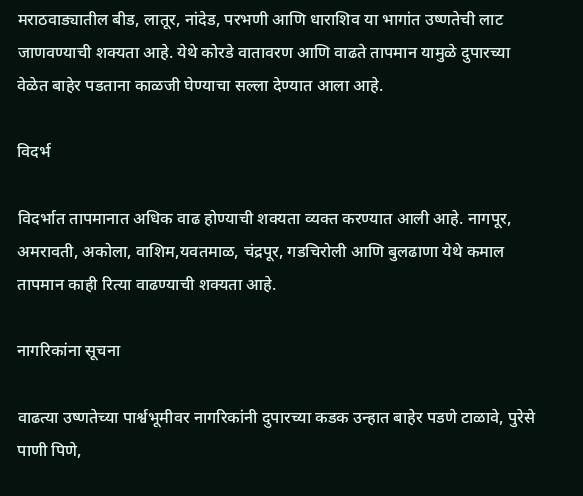मराठवाड्यातील बीड, लातूर, नांदेड, परभणी आणि धाराशिव या भागांत उष्णतेची लाट जाणवण्याची शक्यता आहे. येथे कोरडे वातावरण आणि वाढते तापमान यामुळे दुपारच्या वेळेत बाहेर पडताना काळजी घेण्याचा सल्ला देण्यात आला आहे.

विदर्भ

विदर्भात तापमानात अधिक वाढ होण्याची शक्यता व्यक्त करण्यात आली आहे. नागपूर, अमरावती, अकोला, वाशिम,यवतमाळ, चंद्रपूर, गडचिरोली आणि बुलढाणा येथे कमाल तापमान काही रित्या वाढण्याची शक्यता आहे.

नागरिकांना सूचना

वाढत्या उष्णतेच्या पार्श्वभूमीवर नागरिकांनी दुपारच्या कडक उन्हात बाहेर पडणे टाळावे, पुरेसे पाणी पिणे,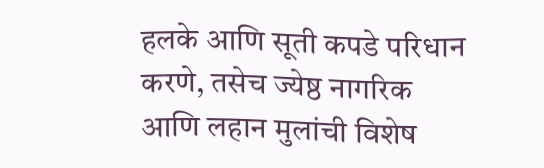हलके आणि सूती कपडे परिधान करणे, तसेच ज्येष्ठ नागरिक आणि लहान मुलांची विशेष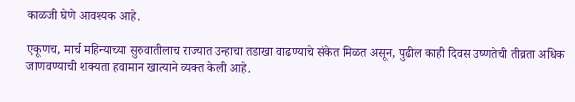काळजी घेणे आवश्यक आहे.

एकूणच, मार्च महिन्याच्या सुरुवातीलाच राज्यात उन्हाचा तडाखा वाढण्याचे संकेत मिळत असून, पुढील काही दिवस उष्णतेची तीव्रता अधिक जाणवण्याची शक्यता हवामान खात्याने व्यक्त केली आहे.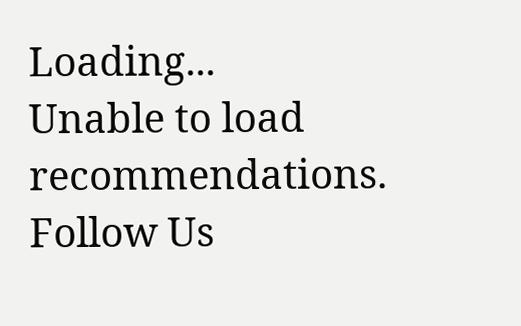Loading...
Unable to load recommendations.
Follow Us